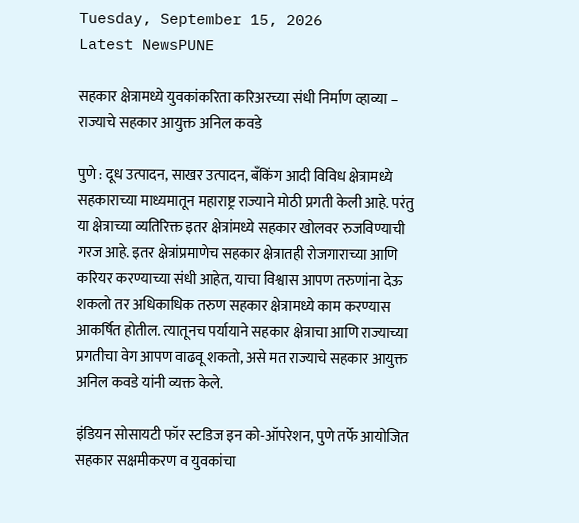Tuesday, September 15, 2026
Latest NewsPUNE

सहकार क्षेत्रामध्ये युवकांकरिता करिअरच्या संधी निर्माण व्हाव्या – राज्याचे सहकार आयुक्त अनिल कवडे

पुणे : दूध उत्पादन, साखर उत्पादन, बँकिंग आदी विविध क्षेत्रामध्ये सहकाराच्या माध्यमातून महाराष्ट्र राज्याने मोठी प्रगती केली आहे. परंतु या क्षेत्राच्या व्यतिरिक्त इतर क्षेत्रांमध्ये सहकार खोलवर रुजविण्याची गरज आहे. इतर क्षेत्रांप्रमाणेच सहकार क्षेत्रातही रोजगाराच्या आणि करियर करण्याच्या संधी आहेत, याचा विश्वास आपण तरुणांना देऊ शकलो तर अधिकाधिक तरुण सहकार क्षेत्रामध्ये काम करण्यास आकर्षित होतील. त्यातूनच पर्यायाने सहकार क्षेत्राचा आणि राज्याच्या प्रगतीचा वेग आपण वाढवू शकतो, असे मत राज्याचे सहकार आयुक्त अनिल कवडे यांनी व्यक्त केले.

इंडियन सोसायटी फॉर स्टडिज इन को-ऑपरेशन, पुणे तर्फे आयोजित सहकार सक्षमीकरण व युवकांचा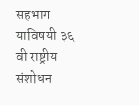सहभाग याविषयी ३६ वी राष्ट्रीय संशोधन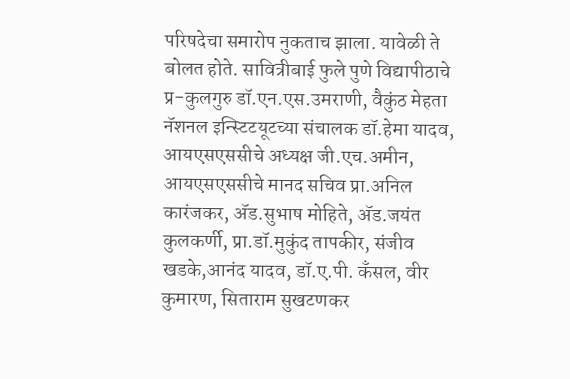परिषदेचा समारोप नुकताच झाला. यावेळी ते बोलत होते. सावित्रीबाई फुले पुणे विद्यापीठाचे प्र-कुलगुरु डॉ.एन.एस.उमराणी, वैकुंठ मेहता नॅशनल इन्स्टिटयूटच्या संचालक डॉ.हेमा यादव, आयएसएससीचे अध्यक्ष जी.एच.अमीन, आयएसएससीचे मानद सचिव प्रा.अनिल कारंजकर, अ‍ॅड.सुभाष मोहिते, अ‍ॅड.जयंत कुलकर्णी, प्रा.डॉ.मुकुंद तापकीर, संजीव खडके,आनंद यादव, डॉ.ए.पी. कँसल, वीर कुमारण, सिताराम सुखटणकर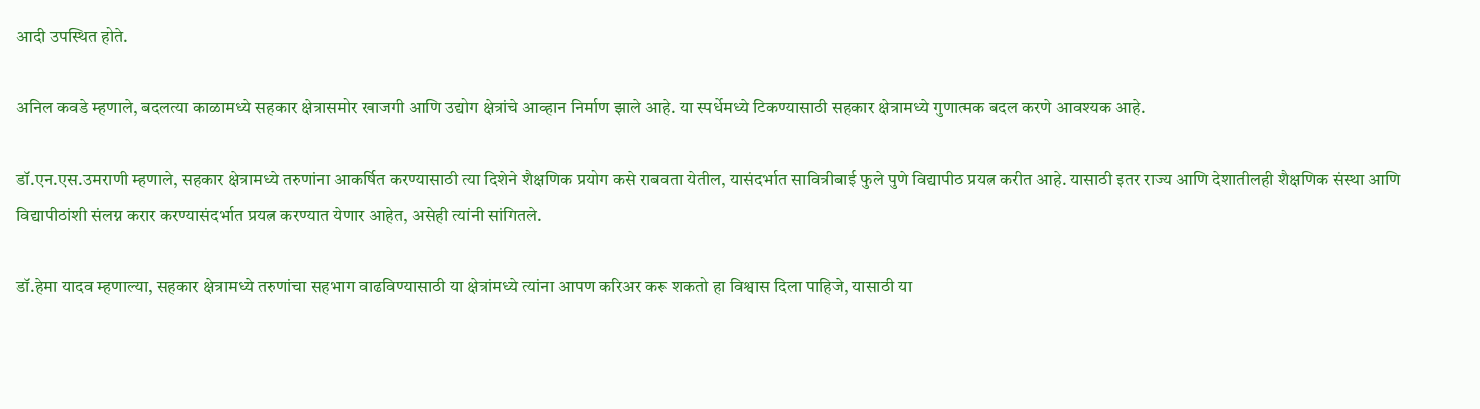आदी उपस्थित होते.

अनिल कवडे म्हणाले, बदलत्या काळामध्ये सहकार क्षेत्रासमोर खाजगी आणि उद्योग क्षेत्रांचे आव्हान निर्माण झाले आहे. या स्पर्धेमध्ये टिकण्यासाठी सहकार क्षेत्रामध्ये गुणात्मक बदल करणे आवश्यक आहे.

डॉ.एन.एस.उमराणी म्हणाले, सहकार क्षेत्रामध्ये तरुणांना आकर्षित करण्यासाठी त्या दिशेने शैक्षणिक प्रयोग कसे राबवता येतील, यासंदर्भात सावित्रीबाई फुले पुणे विद्यापीठ प्रयत्न करीत आहे. यासाठी इतर राज्य आणि देशातीलही शैक्षणिक संस्था आणि विद्यापीठांशी संलग्न करार करण्यासंदर्भात प्रयत्न करण्यात येणार आहेत, असेही त्यांनी सांगितले.

डॉ.हेमा यादव म्हणाल्या, सहकार क्षेत्रामध्ये तरुणांचा सहभाग वाढविण्यासाठी या क्षेत्रांमध्ये त्यांना आपण करिअर करू शकतो हा विश्वास दिला पाहिजे, यासाठी या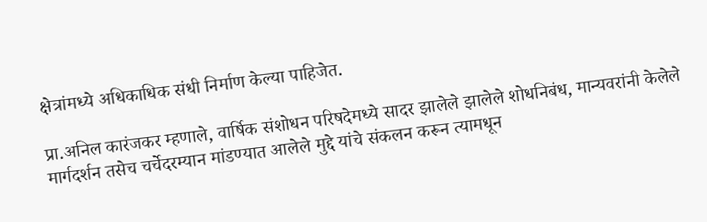क्षेत्रांमध्ये अधिकाधिक संधी निर्माण केल्या पाहिजेत.

प्रा.अनिल कारंजकर म्हणाले, वार्षिक संशोधन परिषदेमध्ये सादर झालेले झालेले शोधनिबंध, मान्यवरांनी केलेले मार्गदर्शन तसेच चर्चेदरम्यान मांडण्यात आलेले मुद्दे यांचे संकलन करून त्यामधून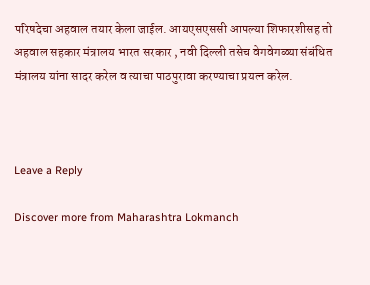परिषदेचा अहवाल तयार केला जाईल. आयएसएससी आपल्या शिफारशीसह तो अहवाल सहकार मंत्रालय भारत सरकार , नवी दिल्ली तसेच वेगवेगळ्या संबंधित मंत्रालय यांना सादर करेल व त्याचा पाठपुरावा करण्याचा प्रयत्न करेल.



Leave a Reply

Discover more from Maharashtra Lokmanch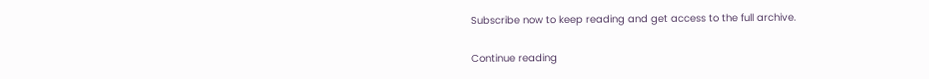Subscribe now to keep reading and get access to the full archive.

Continue reading